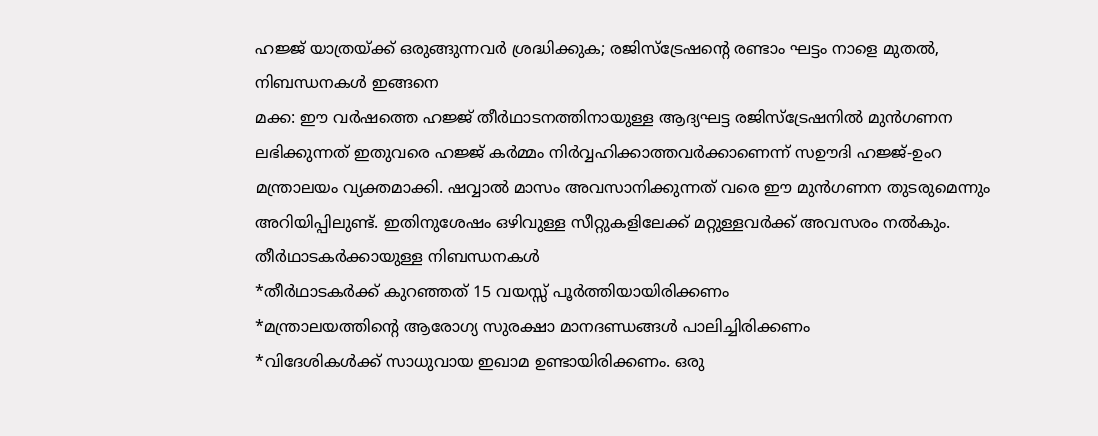ഹജ്ജ് യാത്രയ്ക്ക് ഒരുങ്ങുന്നവർ ശ്രദ്ധിക്കുക; രജിസ്ട്രേഷന്റെ രണ്ടാം ഘട്ടം നാളെ മുതൽ, നിബന്ധനകൾ ഇങ്ങനെ
മക്ക: ഈ വർഷത്തെ ഹജ്ജ് തീർഥാടനത്തിനായുള്ള ആദ്യഘട്ട രജിസ്ട്രേഷനിൽ മുൻഗണന ലഭിക്കുന്നത് ഇതുവരെ ഹജ്ജ് കർമ്മം നിർവ്വഹിക്കാത്തവർക്കാണെന്ന് സഊദി ഹജ്ജ്-ഉംറ മന്ത്രാലയം വ്യക്തമാക്കി. ഷവ്വാൽ മാസം അവസാനിക്കുന്നത് വരെ ഈ മുൻഗണന തുടരുമെന്നും അറിയിപ്പിലുണ്ട്. ഇതിനുശേഷം ഒഴിവുള്ള സീറ്റുകളിലേക്ക് മറ്റുള്ളവർക്ക് അവസരം നൽകും.
തീർഥാടകർക്കായുള്ള നിബന്ധനകൾ
*തീർഥാടകർക്ക് കുറഞ്ഞത് 15 വയസ്സ് പൂർത്തിയായിരിക്കണം
*മന്ത്രാലയത്തിന്റെ ആരോഗ്യ സുരക്ഷാ മാനദണ്ഡങ്ങൾ പാലിച്ചിരിക്കണം
*വിദേശികൾക്ക് സാധുവായ ഇഖാമ ഉണ്ടായിരിക്കണം. ഒരു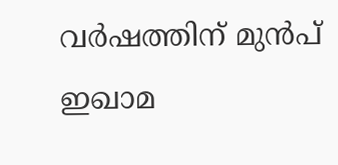വർഷത്തിന് മുൻപ് ഇഖാമ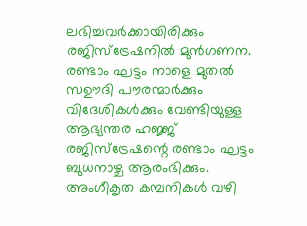ലഭിച്ചവർക്കായിരിക്കും രജിസ്ട്രേഷനിൽ മുൻഗണന.
രണ്ടാം ഘട്ടം നാളെ മുതൽ
സഊദി പൗരന്മാർക്കും വിദേശികൾക്കും വേണ്ടിയുള്ള ആഭ്യന്തര ഹജ്ജ് രജിസ്ട്രേഷന്റെ രണ്ടാം ഘട്ടം ബുധനാഴ്ച ആരംഭിക്കും. അംഗീകൃത കമ്പനികൾ വഴി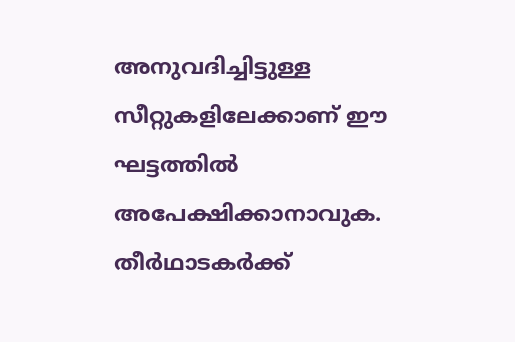അനുവദിച്ചിട്ടുള്ള സീറ്റുകളിലേക്കാണ് ഈ ഘട്ടത്തിൽ അപേക്ഷിക്കാനാവുക.
തീർഥാടകർക്ക്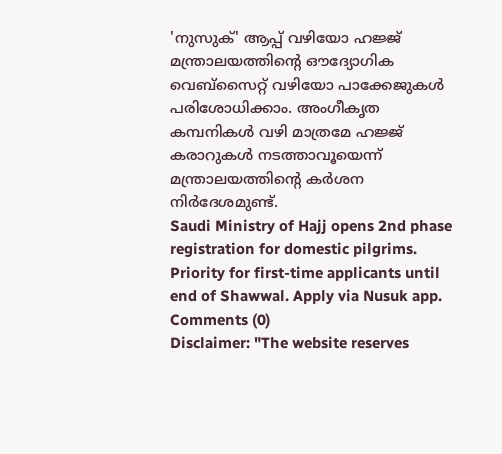'നുസുക്' ആപ്പ് വഴിയോ ഹജ്ജ് മന്ത്രാലയത്തിന്റെ ഔദ്യോഗിക വെബ്സൈറ്റ് വഴിയോ പാക്കേജുകൾ പരിശോധിക്കാം. അംഗീകൃത കമ്പനികൾ വഴി മാത്രമേ ഹജ്ജ് കരാറുകൾ നടത്താവൂയെന്ന് മന്ത്രാലയത്തിന്റെ കർശന നിർദേശമുണ്ട്.
Saudi Ministry of Hajj opens 2nd phase registration for domestic pilgrims. Priority for first-time applicants until end of Shawwal. Apply via Nusuk app.
Comments (0)
Disclaimer: "The website reserves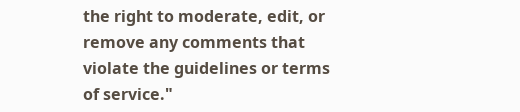the right to moderate, edit, or remove any comments that violate the guidelines or terms of service."